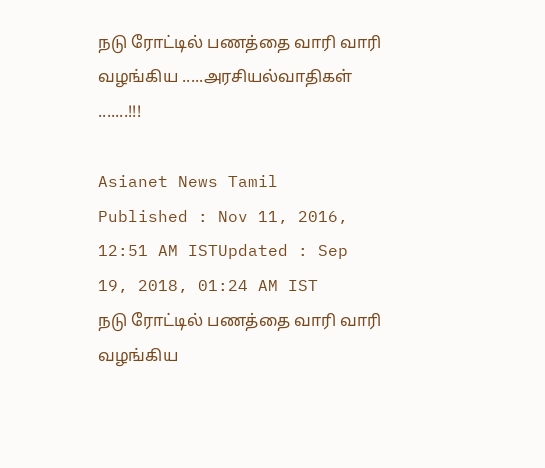நடு ரோட்டில் பணத்தை வாரி வாரி  வழங்கிய .....அரசியல்வாதிகள் .......!!!

Asianet News Tamil
Published : Nov 11, 2016, 12:51 AM ISTUpdated : Sep 19, 2018, 01:24 AM IST
நடு ரோட்டில் பணத்தை வாரி வாரி  வழங்கிய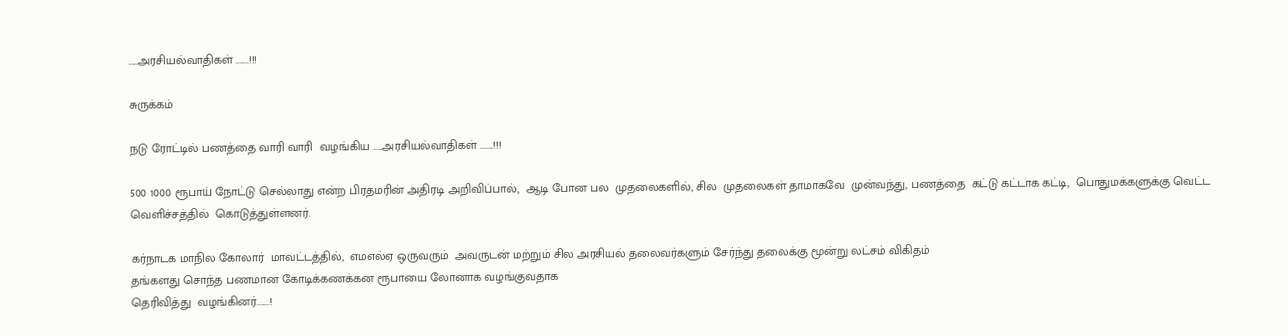.....அரசியல்வாதிகள் .......!!!

சுருக்கம்

நடு ரோட்டில் பணத்தை வாரி வாரி  வழங்கிய .....அரசியல்வாதிகள் .......!!!

500 1000 ரூபாய் நோட்டு செல்லாது என்ற பிரதமரின் அதிரடி அறிவிப்பால்,  ஆடி போன பல  முதலைகளில், சில  முதலைகள் தாமாகவே  முன்வந்து, பணத்தை  கட்டு கட்டாக கட்டி,  பொதுமக்களுக்கு வெட்ட வெளிச்சத்தில்  கொடுத்துள்ளனர்.

கர்நாடக மாநில கோலார்  மாவட்டத்தில்,  எமஎல்ஏ ஒருவரும்  அவருடன் மற்றும் சில அரசியல் தலைவர்களும் சேர்ந்து தலைக்கு மூன்று லட்சம் விகிதம்
தங்களது சொந்த பணமான கோடிக்கணக்கன ரூபாயை லோனாக வழங்குவதாக
தெரிவித்து  வழங்கினர்.......!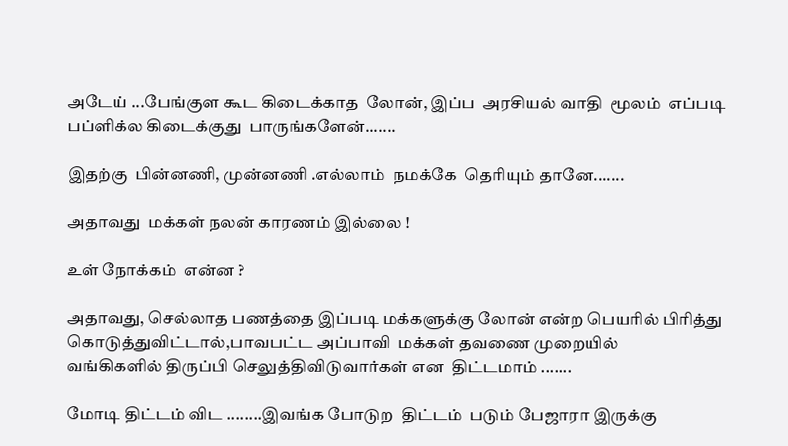அடேய் ...பேங்குள கூட கிடைக்காத  லோன், இப்ப  அரசியல் வாதி  மூலம்  எப்படி  பப்ளிக்ல கிடைக்குது  பாருங்களேன்.......

இதற்கு  பின்னணி, முன்னணி .எல்லாம்  நமக்கே  தெரியும் தானே.......

அதாவது  மக்கள் நலன் காரணம் இல்லை !

உள் நோக்கம்  என்ன ?

அதாவது, செல்லாத பணத்தை இப்படி மக்களுக்கு லோன் என்ற பெயரில் பிரித்து
கொடுத்துவிட்டால்,பாவபட்ட அப்பாவி  மக்கள் தவணை முறையில்
வங்கிகளில் திருப்பி செலுத்திவிடுவார்கள் என  திட்டமாம் .......

மோடி திட்டம் விட ........இவங்க போடுற  திட்டம்  படும் பேஜாரா இருக்கு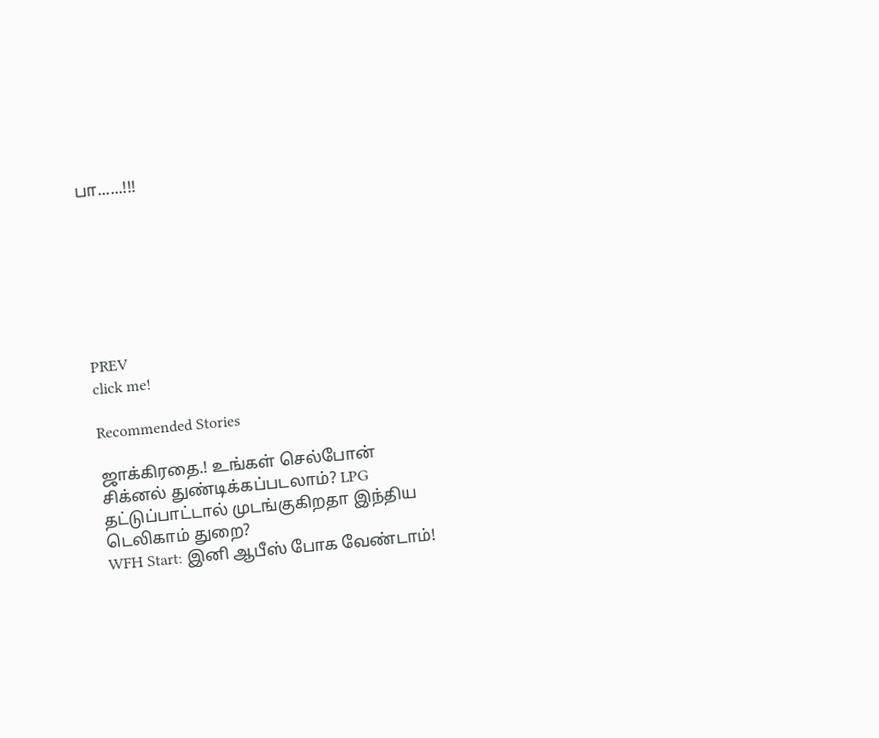பா......!!!







PREV
click me!

Recommended Stories

ஜாக்கிரதை.! உங்கள் செல்போன் சிக்னல் துண்டிக்கப்படலாம்? LPG தட்டுப்பாட்டால் முடங்குகிறதா இந்திய டெலிகாம் துறை?
WFH Start: இனி ஆபீஸ் போக வேண்டாம்!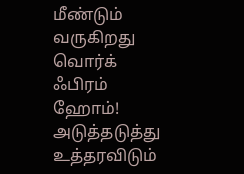மீண்டும் வருகிறது வொர்க் ஃபிரம் ஹோம்! அடுத்தடுத்து உத்தரவிடும்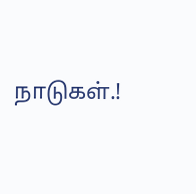நாடுகள்.!